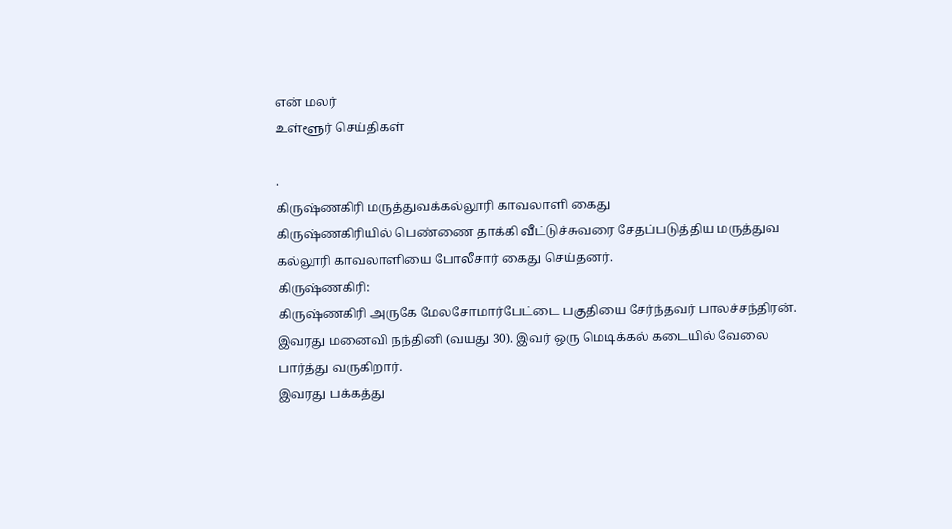என் மலர்
உள்ளூர் செய்திகள்

.
கிருஷ்ணகிரி மருத்துவக்கல்லூரி காவலாளி கைது
கிருஷ்ணகிரியில் பெண்ணை தாக்கி வீட்டுச்சுவரை சேதப்படுத்திய மருத்துவ கல்லூரி காவலாளியை போலீசார் கைது செய்தனர்.
கிருஷ்ணகிரி:
கிருஷ்ணகிரி அருகே மேலசோமார்பேட்டை பகுதியை சேர்ந்தவர் பாலச்சந்திரன். இவரது மனைவி நந்தினி (வயது 30). இவர் ஒரு மெடிக்கல் கடையில் வேலை பார்த்து வருகிறார்.
இவரது பக்கத்து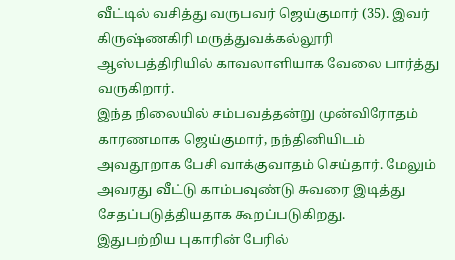வீட்டில் வசித்து வருபவர் ஜெய்குமார் (35). இவர் கிருஷ்ணகிரி மருத்துவக்கல்லூரி ஆஸ்பத்திரியில் காவலாளியாக வேலை பார்த்து வருகிறார்.
இந்த நிலையில் சம்பவத்தன்று முன்விரோதம் காரணமாக ஜெய்குமார், நந்தினியிடம் அவதூறாக பேசி வாக்குவாதம் செய்தார். மேலும் அவரது வீட்டு காம்பவுண்டு சுவரை இடித்து சேதப்படுத்தியதாக கூறப்படுகிறது.
இதுபற்றிய புகாரின் பேரில்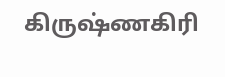கிருஷ்ணகிரி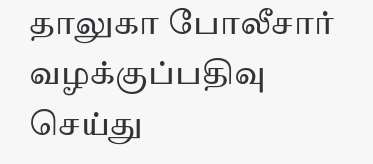தாலுகா போலீசார் வழக்குப்பதிவு செய்து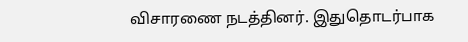விசாரணை நடத்தினர். இதுதொடர்பாக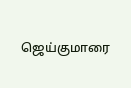ஜெய்குமாரை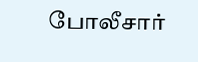போலீசார்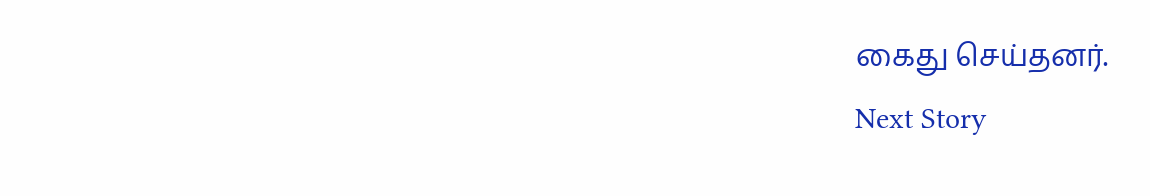கைது செய்தனர்.
Next Story